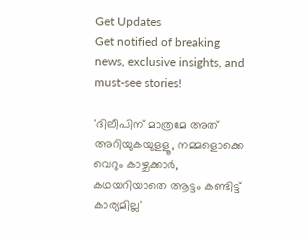Get Updates
Get notified of breaking news, exclusive insights, and must-see stories!

'ദിലീപിന് മാത്രമേ അത് അറിയുകയുളളൂ, നമ്മളൊക്കെ വെറും കാഴ്ചക്കാർ, കഥയറിയാതെ ആട്ടം കണ്ടിട്ട് കാര്യമില്ല'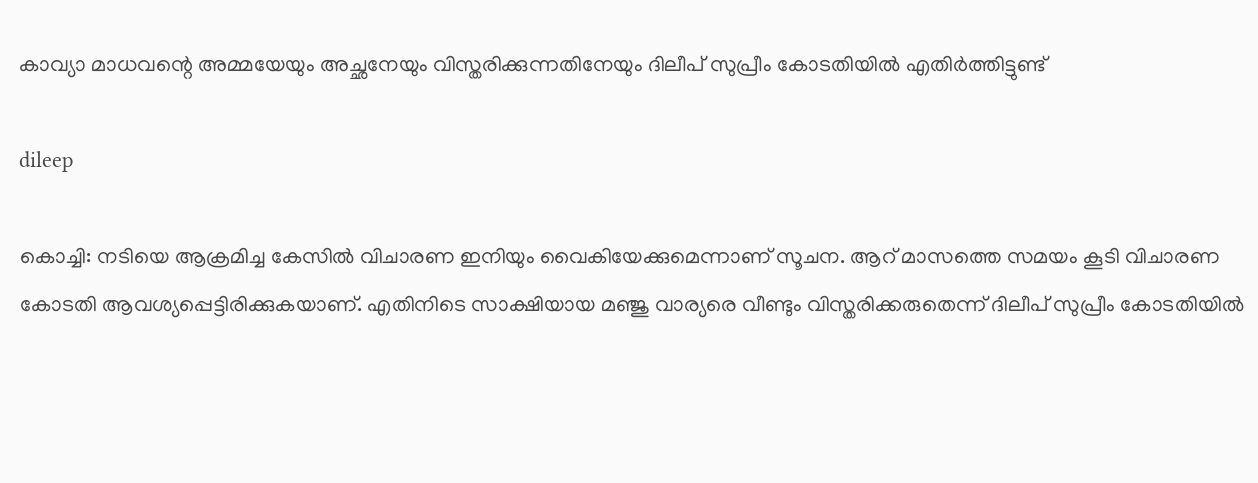കാവ്യാ മാധവന്റെ അമ്മയേയും അച്ഛനേയും വിസ്തരിക്കുന്നതിനേയും ദിലീപ് സുപ്രീം കോടതിയിൽ എതിർത്തിട്ടുണ്ട്

dileep

കൊച്ചി: നടിയെ ആക്രമിച്ച കേസില്‍ വിചാരണ ഇനിയും വൈകിയേക്കുമെന്നാണ് സൂചന. ആറ് മാസത്തെ സമയം കൂടി വിചാരണ കോടതി ആവശ്യപ്പെട്ടിരിക്കുകയാണ്. എതിനിടെ സാക്ഷിയായ മഞ്ജു വാര്യരെ വീണ്ടും വിസ്തരിക്കരുതെന്ന് ദിലീപ് സുപ്രീം കോടതിയില്‍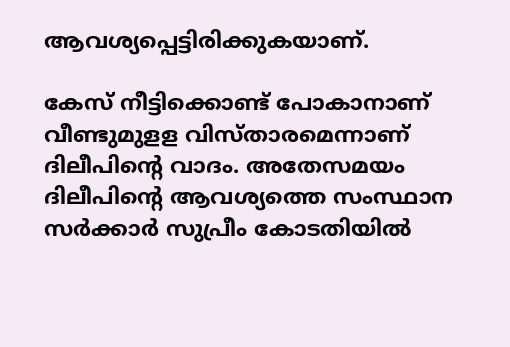ആവശ്യപ്പെട്ടിരിക്കുകയാണ്.

കേസ് നീട്ടിക്കൊണ്ട് പോകാനാണ് വീണ്ടുമുളള വിസ്താരമെന്നാണ് ദിലീപിന്റെ വാദം. അതേസമയം ദിലീപിന്റെ ആവശ്യത്തെ സംസ്ഥാന സര്‍ക്കാര്‍ സുപ്രീം കോടതിയില്‍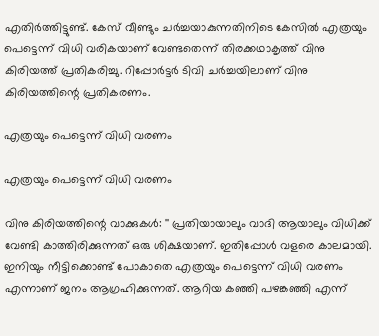എതിര്‍ത്തിട്ടുണ്ട്. കേസ് വീണ്ടും ചർച്ചയാകുന്നതിനിടെ കേസിൽ എത്രയും പെട്ടെന്ന് വിധി വരികയാണ് വേണ്ടതെന്ന് തിരക്കഥാകൃത്ത് വിനു കിരിയത്ത് പ്രതികരിച്ചു. റിപ്പോർട്ടർ ടിവി ചർച്ചയിലാണ് വിനു കിരിയത്തിന്റെ പ്രതികരണം.

എത്രയും പെട്ടെന്ന് വിധി വരണം

എത്രയും പെട്ടെന്ന് വിധി വരണം

വിനു കിരിയത്തിന്റെ വാക്കുകൾ: '' പ്രതിയായാലും വാദി ആയാലും വിധിക്ക് വേണ്ടി കാത്തിരിക്കുന്നത് ഒരു ശിക്ഷയാണ്. ഇതിപ്പോള്‍ വളരെ കാലമായി. ഇനിയും നീട്ടിക്കൊണ്ട് പോകാതെ എത്രയും പെട്ടെന്ന് വിധി വരണം എന്നാണ് ജനം ആഗ്രഹിക്കുന്നത്. ആറിയ കഞ്ഞി പഴങ്കഞ്ഞി എന്ന്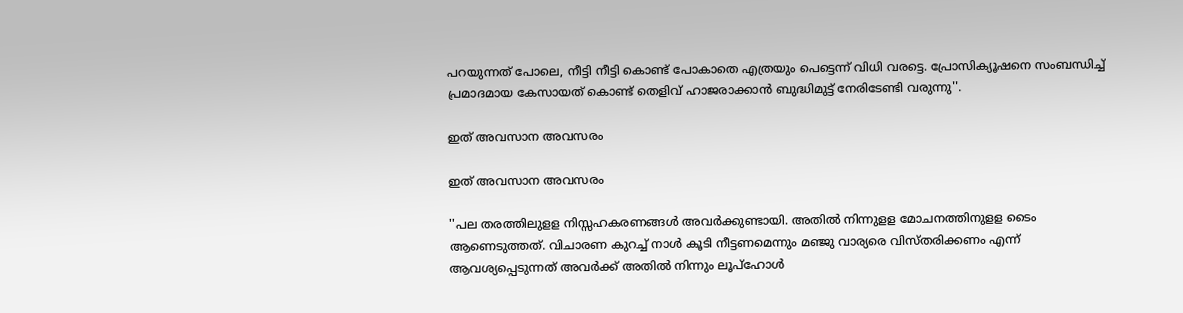പറയുന്നത് പോലെ, നീട്ടി നീട്ടി കൊണ്ട് പോകാതെ എത്രയും പെട്ടെന്ന് വിധി വരട്ടെ. പ്രോസിക്യൂഷനെ സംബന്ധിച്ച് പ്രമാദമായ കേസായത് കൊണ്ട് തെളിവ് ഹാജരാക്കാന്‍ ബുദ്ധിമുട്ട് നേരിടേണ്ടി വരുന്നു''.

ഇത് അവസാന അവസരം

ഇത് അവസാന അവസരം

''പല തരത്തിലുളള നിസ്സഹകരണങ്ങള്‍ അവര്‍ക്കുണ്ടായി. അതില്‍ നിന്നുളള മോചനത്തിനുളള ടൈം ആണെടുത്തത്. വിചാരണ കുറച്ച് നാള്‍ കൂടി നീട്ടണമെന്നും മഞ്ജു വാര്യരെ വിസ്തരിക്കണം എന്ന് ആവശ്യപ്പെടുന്നത് അവര്‍ക്ക് അതില്‍ നിന്നും ലൂപ്‌ഹോള്‍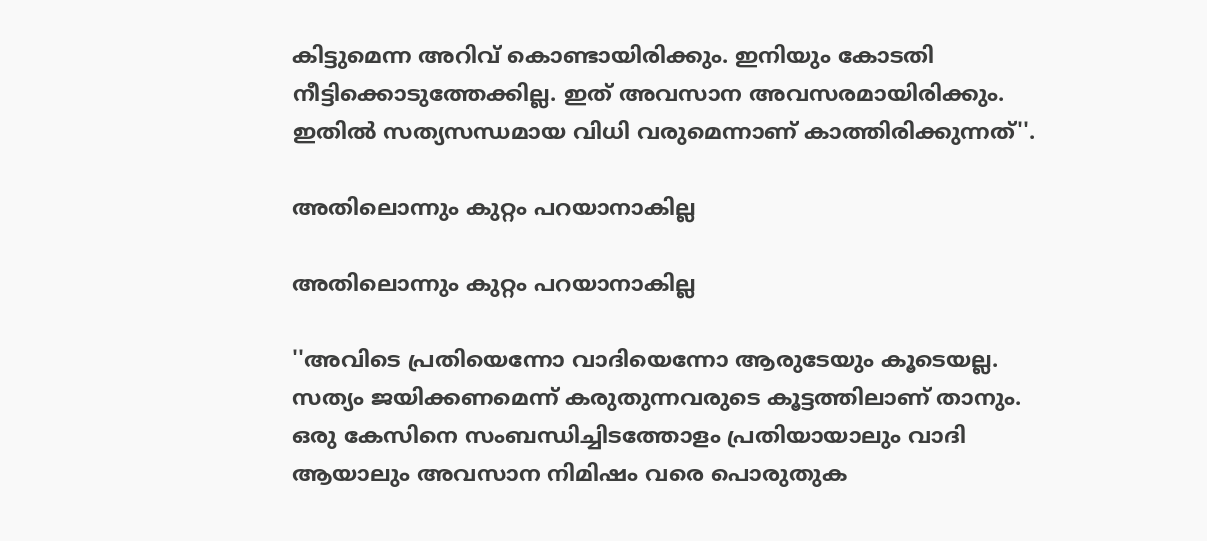കിട്ടുമെന്ന അറിവ് കൊണ്ടായിരിക്കും. ഇനിയും കോടതി നീട്ടിക്കൊടുത്തേക്കില്ല. ഇത് അവസാന അവസരമായിരിക്കും. ഇതില്‍ സത്യസന്ധമായ വിധി വരുമെന്നാണ് കാത്തിരിക്കുന്നത്''.

അതിലൊന്നും കുറ്റം പറയാനാകില്ല

അതിലൊന്നും കുറ്റം പറയാനാകില്ല

''അവിടെ പ്രതിയെന്നോ വാദിയെന്നോ ആരുടേയും കൂടെയല്ല. സത്യം ജയിക്കണമെന്ന് കരുതുന്നവരുടെ കൂട്ടത്തിലാണ് താനും. ഒരു കേസിനെ സംബന്ധിച്ചിടത്തോളം പ്രതിയായാലും വാദി ആയാലും അവസാന നിമിഷം വരെ പൊരുതുക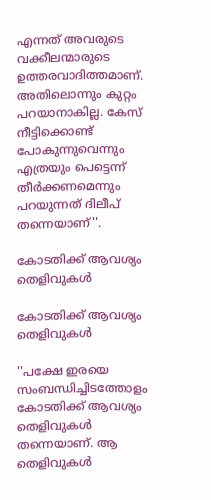എന്നത് അവരുടെ വക്കീലന്മാരുടെ ഉത്തരവാദിത്തമാണ്. അതിലൊന്നും കുറ്റം പറയാനാകില്ല. കേസ് നീട്ടിക്കൊണ്ട് പോകുന്നുവെന്നും എത്രയും പെട്ടെന്ന് തീര്‍ക്കണമെന്നും പറയുന്നത് ദിലീപ് തന്നെയാണ്''.

കോടതിക്ക് ആവശ്യം തെളിവുകള്‍

കോടതിക്ക് ആവശ്യം തെളിവുകള്‍

''പക്ഷേ ഇരയെ സംബന്ധിച്ചിടത്തോളം കോടതിക്ക് ആവശ്യം തെളിവുകള്‍ തന്നെയാണ്. ആ തെളിവുകള്‍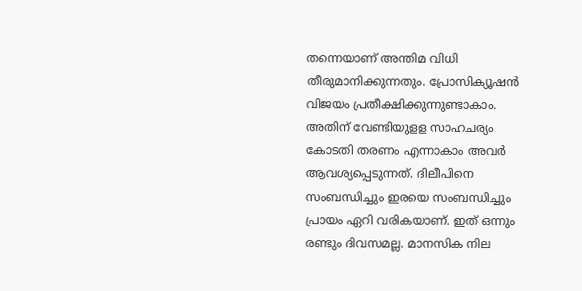തന്നെയാണ് അന്തിമ വിധി തീരുമാനിക്കുന്നതും. പ്രോസിക്യൂഷന്‍ വിജയം പ്രതീക്ഷിക്കുന്നുണ്ടാകാം. അതിന് വേണ്ടിയുളള സാഹചര്യം കോടതി തരണം എന്നാകാം അവര്‍ ആവശ്യപ്പെടുന്നത്. ദിലീപിനെ സംബന്ധിച്ചും ഇരയെ സംബന്ധിച്ചും പ്രായം ഏറി വരികയാണ്. ഇത് ഒന്നും രണ്ടും ദിവസമല്ല. മാനസിക നില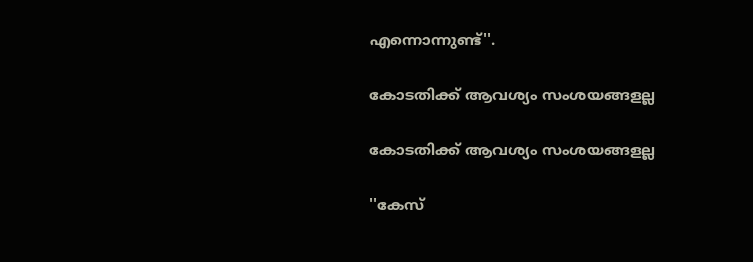എന്നൊന്നുണ്ട്''.

കോടതിക്ക് ആവശ്യം സംശയങ്ങളല്ല

കോടതിക്ക് ആവശ്യം സംശയങ്ങളല്ല

''കേസ്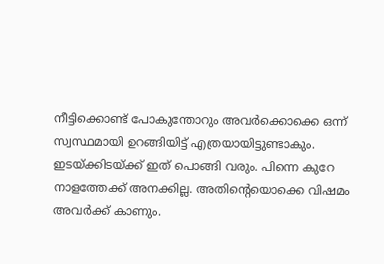നീട്ടിക്കൊണ്ട് പോകുന്തോറും അവര്‍ക്കൊക്കെ ഒന്ന് സ്വസ്ഥമായി ഉറങ്ങിയിട്ട് എത്രയായിട്ടുണ്ടാകും. ഇടയ്ക്കിടയ്ക്ക് ഇത് പൊങ്ങി വരും. പിന്നെ കുറേ നാളത്തേക്ക് അനക്കില്ല. അതിന്റെയൊക്കെ വിഷമം അവര്‍ക്ക് കാണും.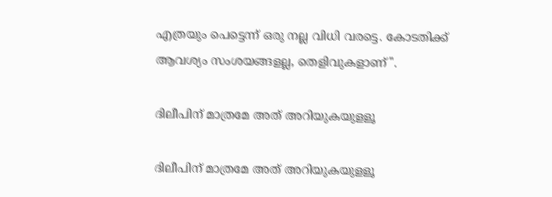എത്രയും പെട്ടെന്ന് ഒരു നല്ല വിധി വരട്ടെ. കോടതിക്ക് ആവശ്യം സംശയങ്ങളല്ല, തെളിവുകളാണ്''.

ദിലീപിന് മാത്രമേ അത് അറിയുകയുളളൂ

ദിലീപിന് മാത്രമേ അത് അറിയുകയുളളൂ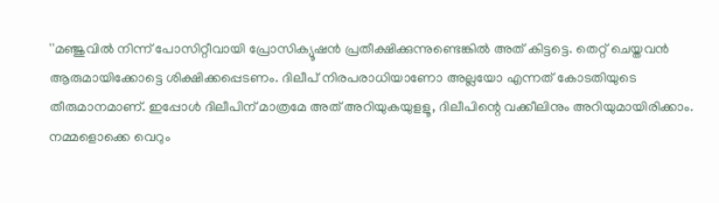''മഞ്ജുവില്‍ നിന്ന് പോസിറ്റീവായി പ്രോസിക്യൂഷന്‍ പ്രതീക്ഷിക്കുന്നുണ്ടെങ്കില്‍ അത് കിട്ടട്ടെ. തെറ്റ് ചെയ്തവന്‍ ആരുമായിക്കോട്ടെ ശിക്ഷിക്കപ്പെടണം. ദിലീപ് നിരപരാധിയാണോ അല്ലയോ എന്നത് കോടതിയുടെ തീരുമാനമാണ്. ഇപ്പോള്‍ ദിലീപിന് മാത്രമേ അത് അറിയുകയുളളൂ, ദിലീപിന്റെ വക്കീലിനും അറിയുമായിരിക്കാം. നമ്മളൊക്കെ വെറും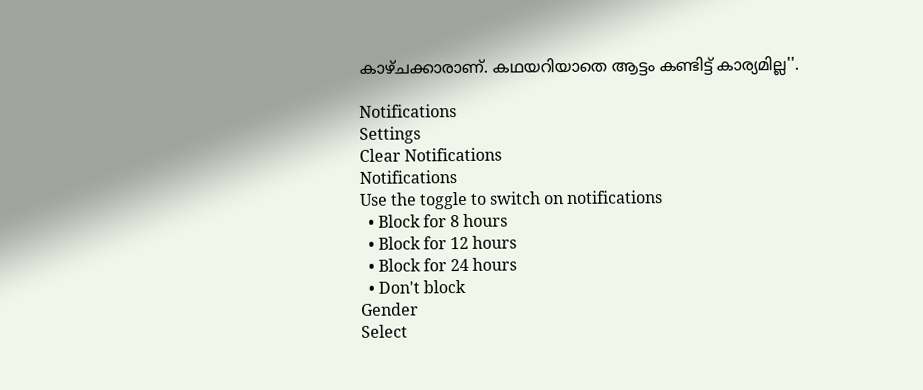കാഴ്ചക്കാരാണ്. കഥയറിയാതെ ആട്ടം കണ്ടിട്ട് കാര്യമില്ല''.

Notifications
Settings
Clear Notifications
Notifications
Use the toggle to switch on notifications
  • Block for 8 hours
  • Block for 12 hours
  • Block for 24 hours
  • Don't block
Gender
Select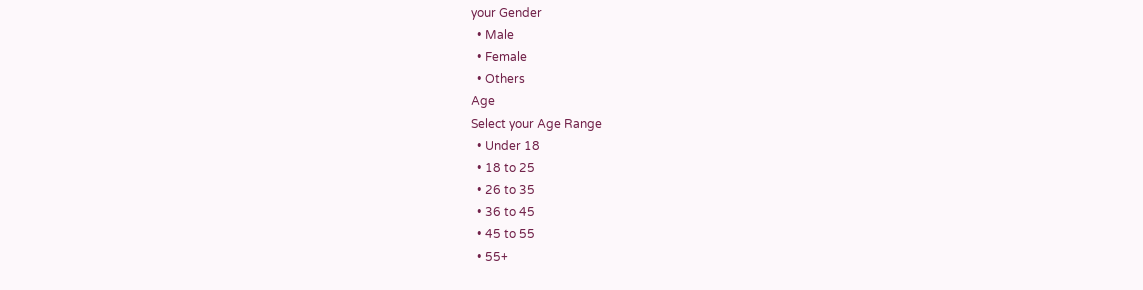your Gender
  • Male
  • Female
  • Others
Age
Select your Age Range
  • Under 18
  • 18 to 25
  • 26 to 35
  • 36 to 45
  • 45 to 55
  • 55+